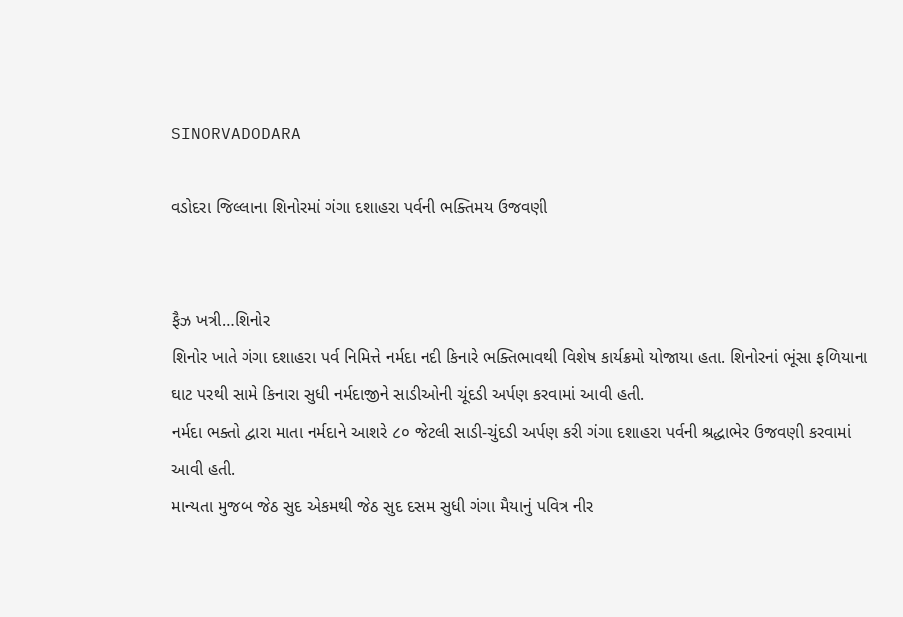SINORVADODARA

વડોદરા જિલ્લાના શિનોરમાં ગંગા દશાહરા પર્વની ભક્તિમય ઉજવણી


ફૈઝ ખત્રી…શિનોર
શિનોર ખાતે ગંગા દશાહરા પર્વ નિમિત્તે નર્મદા નદી કિનારે ભક્તિભાવથી વિશેષ કાર્યક્રમો યોજાયા હતા. શિનોરનાં ભૂંસા ફળિયાના ઘાટ પરથી સામે કિનારા સુધી નર્મદાજીને સાડીઓની ચૂંદડી અર્પણ કરવામાં આવી હતી.
નર્મદા ભક્તો દ્વારા માતા નર્મદાને આશરે ૮૦ જેટલી સાડી-ચુંદડી અર્પણ કરી ગંગા દશાહરા પર્વની શ્રદ્ધાભેર ઉજવણી કરવામાં આવી હતી.
માન્યતા મુજબ જેઠ સુદ એકમથી જેઠ સુદ દસમ સુધી ગંગા મૈયાનું પવિત્ર નીર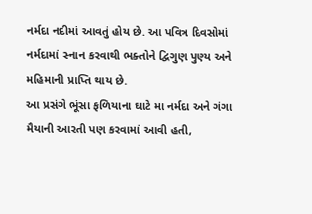નર્મદા નદીમાં આવતું હોય છે. આ પવિત્ર દિવસોમાં નર્મદામાં સ્નાન કરવાથી ભક્તોને દ્વિગુણ પુણ્ય અને મહિમાની પ્રાપ્તિ થાય છે.
આ પ્રસંગે ભૂંસા ફળિયાના ઘાટે મા નર્મદા અને ગંગા મૈયાની આરતી પણ કરવામાં આવી હતી,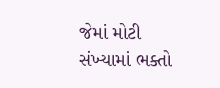જેમાં મોટી સંખ્યામાં ભક્તો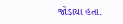જોડાયા હતા.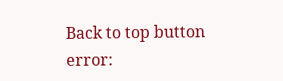Back to top button
error: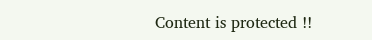Content is protected !!